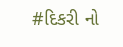#દિકરી નો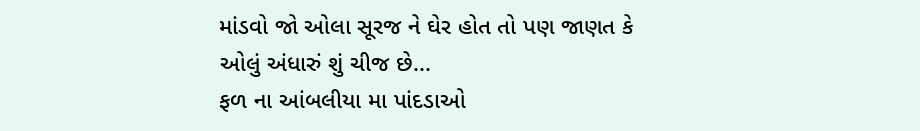માંડવો જો ઓલા સૂરજ ને ઘેર હોત તો પણ જાણત કે ઓલું અંધારું શું ચીજ છે...
ફળ ના આંબલીયા મા પાંદડાઓ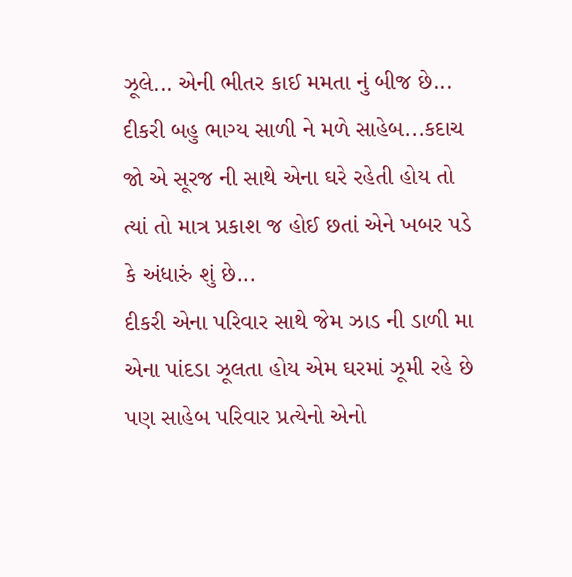ઝૂલે... એની ભીતર કાઈ મમતા નું બીજ છે...
દીકરી બહુ ભાગ્ય સાળી ને મળે સાહેબ...કદાચ જો એ સૂરજ ની સાથે એના ઘરે રહેતી હોય તો ત્યાં તો માત્ર પ્રકાશ જ હોઈ છતાં એને ખબર પડે કે અંધારું શું છે...
દીકરી એના પરિવાર સાથે જેમ ઝાડ ની ડાળી મા એના પાંદડા ઝૂલતા હોય એમ ઘરમાં ઝૂમી રહે છે પણ સાહેબ પરિવાર પ્રત્યેનો એનો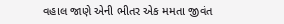વહાલ જાણે એની ભીતર એક મમતા જીવંત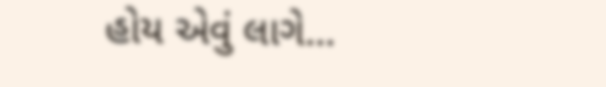હોય એવું લાગે...